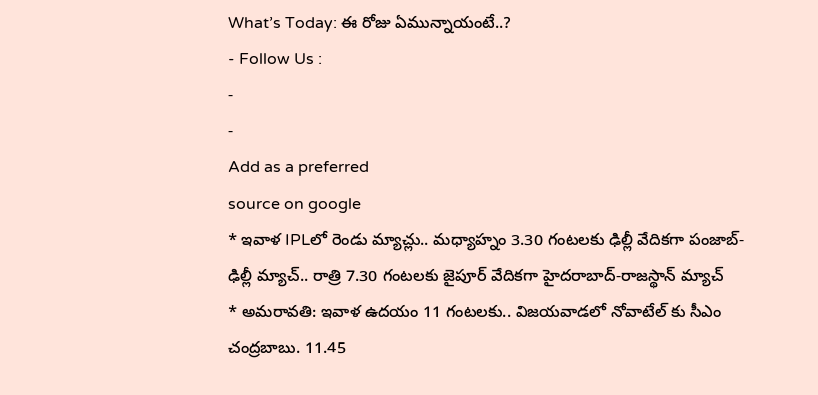What’s Today: ఈ రోజు ఏమున్నాయంటే..?
- Follow Us :
-
-
Add as a preferred
source on google
* ఇవాళ IPLలో రెండు మ్యాచ్లు.. మధ్యాహ్నం 3.30 గంటలకు ఢిల్లీ వేదికగా పంజాబ్-ఢిల్లీ మ్యాచ్.. రాత్రి 7.30 గంటలకు జైపూర్ వేదికగా హైదరాబాద్-రాజస్థాన్ మ్యాచ్
* అమరావతి: ఇవాళ ఉదయం 11 గంటలకు.. విజయవాడలో నోవాటేల్ కు సీఎం చంద్రబాబు. 11.45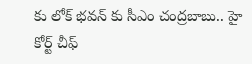కు లోక్ భవన్ కు సీఎం చంద్రబాబు.. హై కోర్ట్ చీఫ్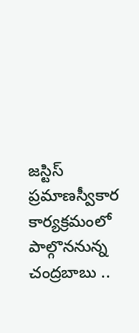జస్టిస్ ప్రమాణస్వీకార కార్యక్రమంలో పాల్గొననున్న చంద్రబాబు ..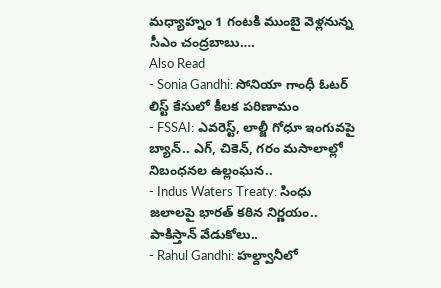మధ్యాహ్నం 1 గంటకి ముంబై వెళ్లనున్న సీఎం చంద్రబాబు….
Also Read
- Sonia Gandhi: సోనియా గాంధీ ఓటర్ లిస్ట్ కేసులో కీలక పరిణామం
- FSSAI: ఎవరెస్ట్, లాల్జీ గోధూ ఇంగువపై బ్యాన్.. ఎగ్, చికెన్, గరం మసాలాల్లో నిబంధనల ఉల్లంఘన..
- Indus Waters Treaty: సింధు జలాలపై భారత్ కఠిన నిర్ణయం.. పాకిస్తాన్ వేడుకోలు..
- Rahul Gandhi: హల్ద్వానీలో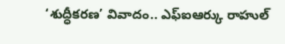‘శుద్ధీకరణ’ వివాదం.. ఎఫ్ఐఆర్కు రాహుల్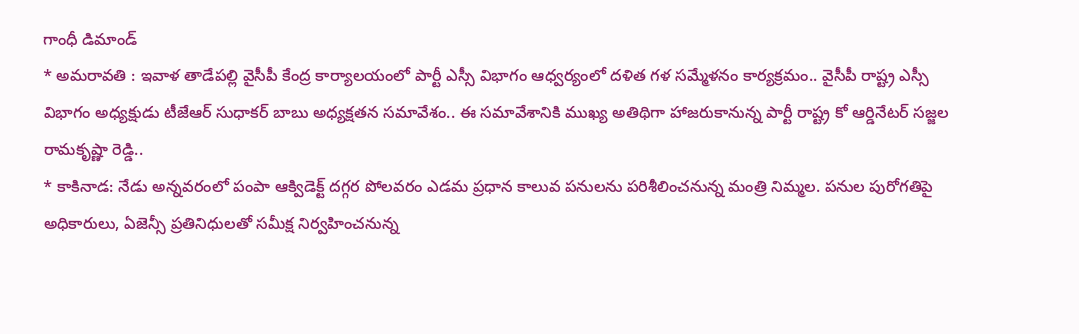గాంధీ డిమాండ్
* అమరావతి : ఇవాళ తాడేపల్లి వైసీపీ కేంద్ర కార్యాలయంలో పార్టీ ఎస్సీ విభాగం ఆధ్వర్యంలో దళిత గళ సమ్మేళనం కార్యక్రమం.. వైసీపీ రాష్ట్ర ఎస్సీ విభాగం అధ్యక్షుడు టీజేఆర్ సుధాకర్ బాబు అధ్యక్షతన సమావేశం.. ఈ సమావేశానికి ముఖ్య అతిథిగా హాజరుకానున్న పార్టీ రాష్ట్ర కో ఆర్డినేటర్ సజ్జల రామకృష్ణా రెడ్డి..
* కాకినాడ: నేడు అన్నవరంలో పంపా ఆక్విడెక్ట్ దగ్గర పోలవరం ఎడమ ప్రధాన కాలువ పనులను పరిశీలించనున్న మంత్రి నిమ్మల. పనుల పురోగతిపై అధికారులు, ఏజెన్సీ ప్రతినిధులతో సమీక్ష నిర్వహించనున్న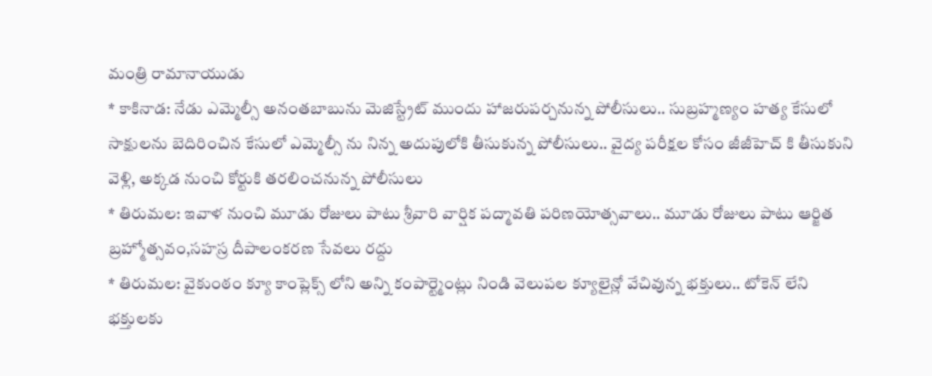మంత్రి రామానాయుడు
* కాకినాడ: నేడు ఎమ్మెల్సీ అనంతబాబును మెజిస్ట్రేట్ ముందు హాజరుపర్చనున్న పోలీసులు.. సుబ్రహ్మణ్యం హత్య కేసులో సాక్షులను బెదిరించిన కేసులో ఎమ్మెల్సీ ను నిన్న అదుపులోకి తీసుకున్న పోలీసులు.. వైద్య పరీక్షల కోసం జీజీహెచ్ కి తీసుకుని వెళ్లి, అక్కడ నుంచి కోర్టుకి తరలించనున్న పోలీసులు
* తిరుమల: ఇవాళ నుంచి మూడు రోజులు పాటు శ్రీవారి వార్షిక పద్మావతి పరిణయోత్సవాలు.. మూడు రోజులు పాటు ఆర్జిత బ్రహ్మోత్సవం,సహస్ర దీపాలంకరణ సేవలు రద్దు
* తిరుమల: వైకుంఠం క్యూ కాంప్లెక్స్ లోని అన్ని కంపార్ట్మెంట్లు నిండి వెలుపల క్యూలైన్లో వేచివున్న భక్తులు.. టోకెన్ లేని భక్తులకు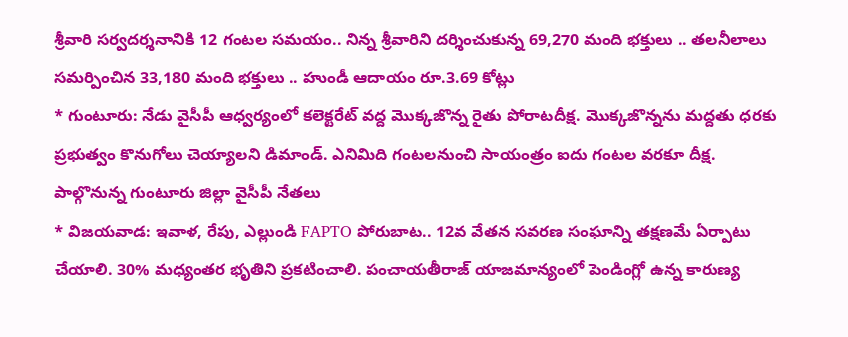శ్రీవారి సర్వదర్శనానికి 12 గంటల సమయం.. నిన్న శ్రీవారిని దర్శించుకున్న 69,270 మంది భక్తులు .. తలనీలాలు సమర్పించిన 33,180 మంది భక్తులు .. హుండీ ఆదాయం రూ.3.69 కోట్లు
* గుంటూరు: నేడు వైసీపీ ఆధ్వర్యంలో కలెక్టరేట్ వద్ద మొక్కజొన్న రైతు పోరాటదీక్ష. మొక్కజొన్నను మద్దతు ధరకు ప్రభుత్వం కొనుగోలు చెయ్యాలని డిమాండ్. ఎనిమిది గంటలనుంచి సాయంత్రం ఐదు గంటల వరకూ దీక్ష. పాల్గొనున్న గుంటూరు జిల్లా వైసీపీ నేతలు
* విజయవాడ: ఇవాళ, రేపు, ఎల్లుండి FAPTO పోరుబాట.. 12వ వేతన సవరణ సంఘాన్ని తక్షణమే ఏర్పాటు చేయాలి. 30% మధ్యంతర భృతిని ప్రకటించాలి. పంచాయతీరాజ్ యాజమాన్యంలో పెండింగ్లో ఉన్న కారుణ్య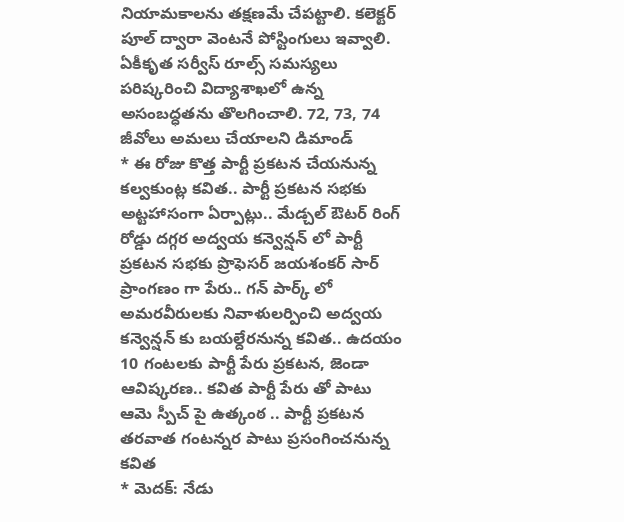నియామకాలను తక్షణమే చేపట్టాలి. కలెక్టర్ పూల్ ద్వారా వెంటనే పోస్టింగులు ఇవ్వాలి. ఏకీకృత సర్వీస్ రూల్స్ సమస్యలు పరిష్కరించి విద్యాశాఖలో ఉన్న అసంబద్ధతను తొలగించాలి. 72, 73, 74 జీవోలు అమలు చేయాలని డిమాండ్
* ఈ రోజు కొత్త పార్టీ ప్రకటన చేయనున్న కల్వకుంట్ల కవిత.. పార్టీ ప్రకటన సభకు అట్టహాసంగా ఏర్పాట్లు.. మేడ్చల్ ఔటర్ రింగ్ రోడ్డు దగ్గర అద్వయ కన్వెన్షన్ లో పార్టీ ప్రకటన సభకు ప్రొఫెసర్ జయశంకర్ సార్ ప్రాంగణం గా పేరు.. గన్ పార్క్ లో అమరవీరులకు నివాళులర్పించి అద్వయ కన్వెన్షన్ కు బయల్దేరనున్న కవిత.. ఉదయం 10 గంటలకు పార్టీ పేరు ప్రకటన, జెండా ఆవిష్కరణ.. కవిత పార్టీ పేరు తో పాటు ఆమె స్పీచ్ పై ఉత్కంఠ .. పార్టీ ప్రకటన తరవాత గంటన్నర పాటు ప్రసంగించనున్న కవిత
* మెదక్: నేడు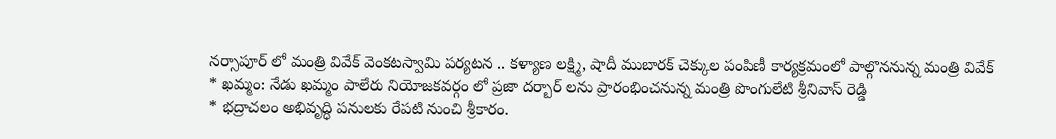నర్సాపూర్ లో మంత్రి వివేక్ వెంకటస్వామి పర్యటన .. కళ్యాణ లక్ష్మి, షాదీ ముబారక్ చెక్కుల పంపిణీ కార్యక్రమంలో పాల్గొననున్న మంత్రి వివేక్
* ఖమ్మం: నేడు ఖమ్మం పాలేరు నియోజకవర్గం లో ప్రజా దర్బార్ లను ప్రారంభించనున్న మంత్రి పొంగులేటి శ్రీనివాస్ రెడ్డి
* భద్రాచలం అభివృద్ధి పనులకు రేపటి నుంచి శ్రీకారం.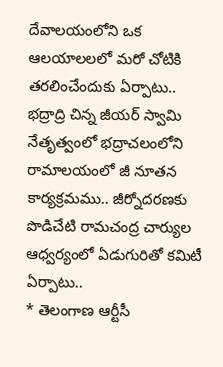దేవాలయంలోని ఒక ఆలయాలలలో మరో చోటికి తరలించేందుకు ఏర్పాటు.. భద్రాద్రి చిన్న జీయర్ స్వామి నేతృత్వంలో భద్రాచలంలోని రామాలయంలో జీ నూతన కార్యక్రమము.. జీర్నోదరణకు పొడిచేటి రామచంద్ర చార్యుల ఆధ్వర్యంలో ఏడుగురితో కమిటీ ఏర్పాటు..
* తెలంగాణ ఆర్టీసీ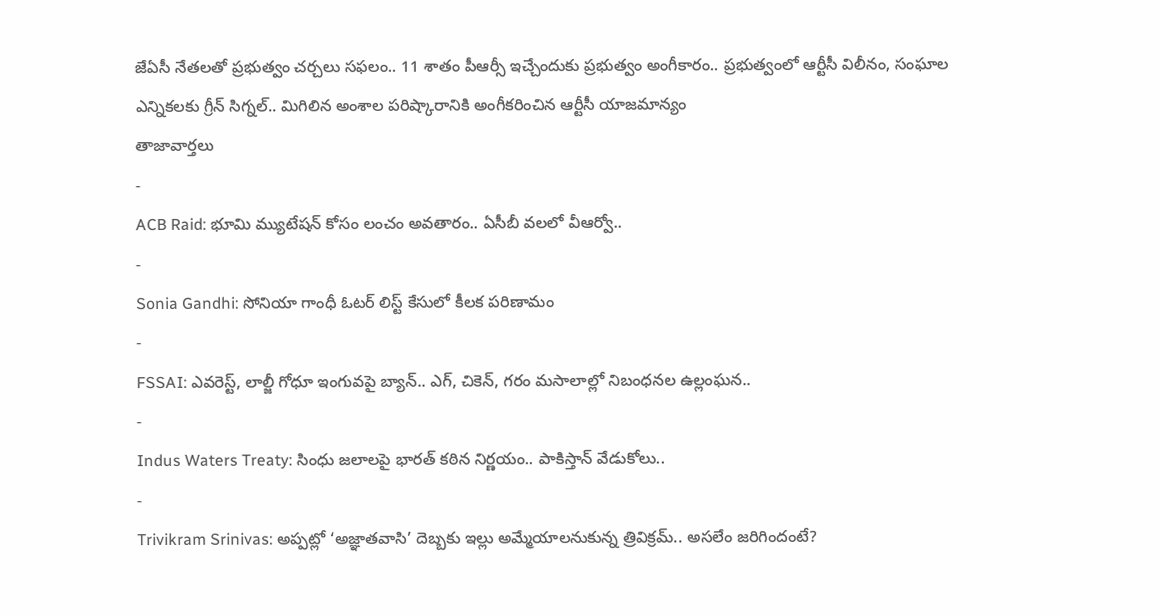జేఏసీ నేతలతో ప్రభుత్వం చర్చలు సఫలం.. 11 శాతం పీఆర్సీ ఇచ్చేందుకు ప్రభుత్వం అంగీకారం.. ప్రభుత్వంలో ఆర్టీసీ విలీనం, సంఘాల ఎన్నికలకు గ్రీన్ సిగ్నల్.. మిగిలిన అంశాల పరిష్కారానికి అంగీకరించిన ఆర్టీసీ యాజమాన్యం
తాజావార్తలు
-
ACB Raid: భూమి మ్యుటేషన్ కోసం లంచం అవతారం.. ఏసీబీ వలలో వీఆర్వో..
-
Sonia Gandhi: సోనియా గాంధీ ఓటర్ లిస్ట్ కేసులో కీలక పరిణామం
-
FSSAI: ఎవరెస్ట్, లాల్జీ గోధూ ఇంగువపై బ్యాన్.. ఎగ్, చికెన్, గరం మసాలాల్లో నిబంధనల ఉల్లంఘన..
-
Indus Waters Treaty: సింధు జలాలపై భారత్ కఠిన నిర్ణయం.. పాకిస్తాన్ వేడుకోలు..
-
Trivikram Srinivas: అప్పట్లో ‘అజ్ఞాతవాసి’ దెబ్బకు ఇల్లు అమ్మేయాలనుకున్న త్రివిక్రమ్.. అసలేం జరిగిందంటే?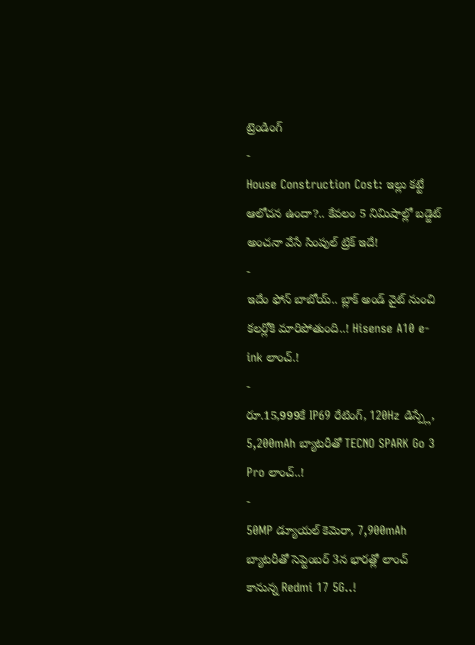ట్రెండింగ్
-
House Construction Cost: ఇల్లు కట్టే ఆలోచన ఉందా?.. కేవలం 5 నిమిషాల్లో బడ్జెట్ అంచనా వేసే సింపుల్ ట్రిక్ ఇదే!
-
ఇదేం ఫోన్ బాబోయ్.. బ్లాక్ అండ్ వైట్ నుంచి కలర్లోకి మారిపోతుంది..! Hisense A10 e-ink లాంచ్.!
-
రూ.15,999కే IP69 రేటింగ్, 120Hz డిస్ప్లే, 5,200mAh బ్యాటరీతో TECNO SPARK Go 3 Pro లాంచ్..!
-
50MP డ్యూయల్ కెమెరా, 7,900mAh బ్యాటరీతో సెప్టెంబర్ 3న భారత్లో లాంచ్ కానున్న Redmi 17 5G..!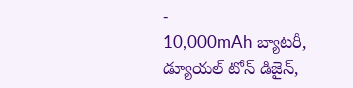-
10,000mAh బ్యాటరీ, డ్యూయల్ టోన్ డిజైన్,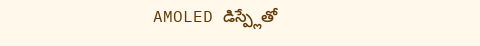AMOLED డిస్ప్లేతో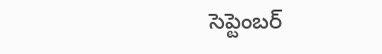సెప్టెంబర్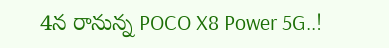4న రానున్న POCO X8 Power 5G..!